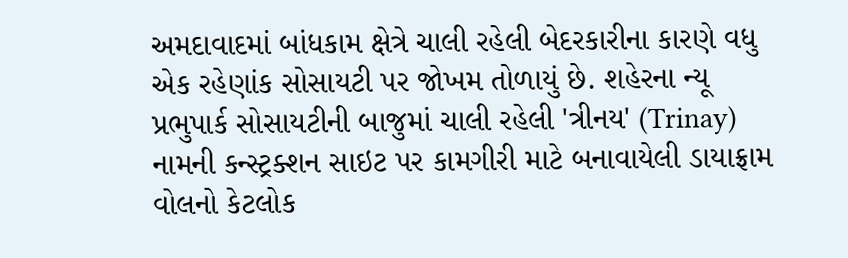અમદાવાદમાં બાંધકામ ક્ષેત્રે ચાલી રહેલી બેદરકારીના કારણે વધુ એક રહેણાંક સોસાયટી પર જોખમ તોળાયું છે. શહેરના ન્યૂ પ્રભુપાર્ક સોસાયટીની બાજુમાં ચાલી રહેલી 'ત્રીનય' (Trinay) નામની કન્સ્ટ્રક્શન સાઇટ પર કામગીરી માટે બનાવાયેલી ડાયાફ્રામ વોલનો કેટલોક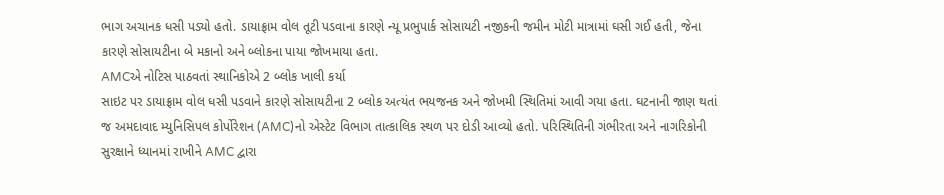ભાગ અચાનક ધસી પડ્યો હતો. ડાયાફ્રામ વોલ તૂટી પડવાના કારણે ન્યૂ પ્રભુપાર્ક સોસાયટી નજીકની જમીન મોટી માત્રામાં ઘસી ગઈ હતી, જેના કારણે સોસાયટીના બે મકાનો અને બ્લોકના પાયા જોખમાયા હતા.
AMCએ નોટિસ પાઠવતાં સ્થાનિકોએ 2 બ્લોક ખાલી કર્યા
સાઇટ પર ડાયાફ્રામ વોલ ધસી પડવાને કારણે સોસાયટીના 2 બ્લોક અત્યંત ભયજનક અને જોખમી સ્થિતિમાં આવી ગયા હતા. ઘટનાની જાણ થતાં જ અમદાવાદ મ્યુનિસિપલ કોર્પોરેશન (AMC)નો એસ્ટેટ વિભાગ તાત્કાલિક સ્થળ પર દોડી આવ્યો હતો. પરિસ્થિતિની ગંભીરતા અને નાગરિકોની સુરક્ષાને ધ્યાનમાં રાખીને AMC દ્વારા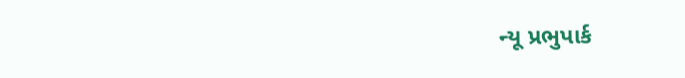ન્યૂ પ્રભુપાર્ક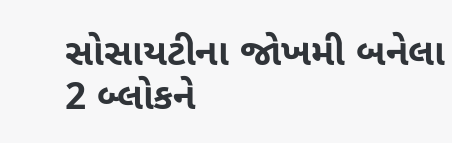સોસાયટીના જોખમી બનેલા 2 બ્લોકને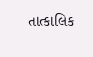તાત્કાલિક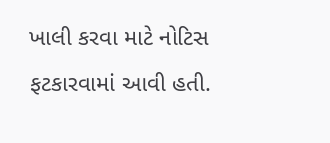ખાલી કરવા માટે નોટિસ ફટકારવામાં આવી હતી.